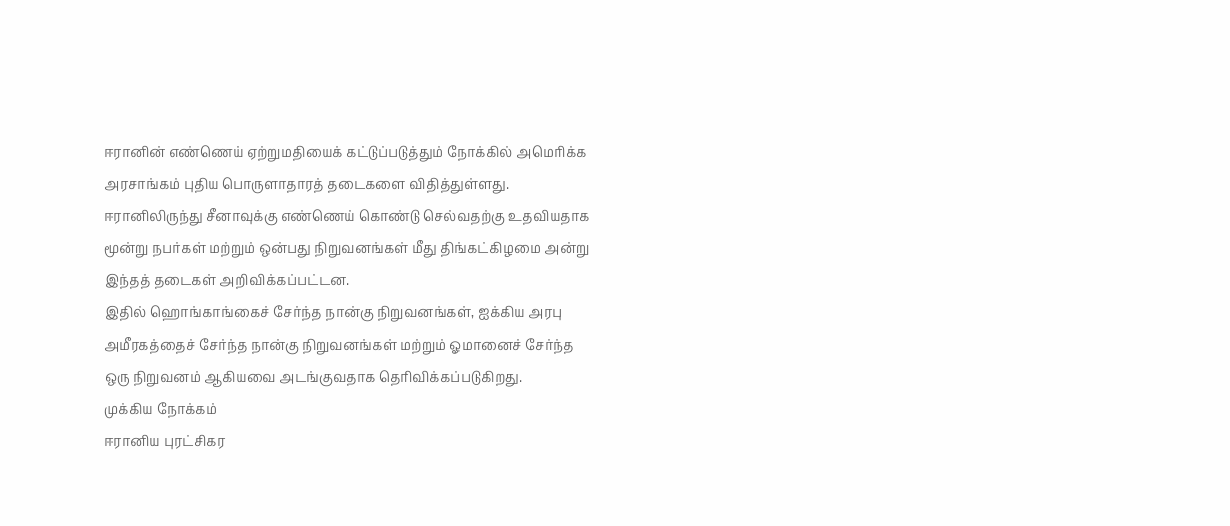ஈரானின் எண்ணெய் ஏற்றுமதியைக் கட்டுப்படுத்தும் நோக்கில் அமெரிக்க அரசாங்கம் புதிய பொருளாதாரத் தடைகளை விதித்துள்ளது.
ஈரானிலிருந்து சீனாவுக்கு எண்ணெய் கொண்டு செல்வதற்கு உதவியதாக மூன்று நபர்கள் மற்றும் ஒன்பது நிறுவனங்கள் மீது திங்கட்கிழமை அன்று இந்தத் தடைகள் அறிவிக்கப்பட்டன.
இதில் ஹொங்காங்கைச் சேர்ந்த நான்கு நிறுவனங்கள், ஐக்கிய அரபு அமீரகத்தைச் சேர்ந்த நான்கு நிறுவனங்கள் மற்றும் ஓமானைச் சேர்ந்த ஒரு நிறுவனம் ஆகியவை அடங்குவதாக தெரிவிக்கப்படுகிறது.
முக்கிய நோக்கம்
ஈரானிய புரட்சிகர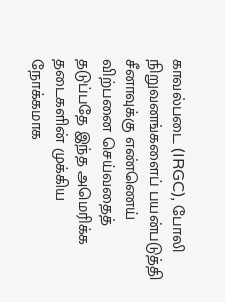காவல்படை (IRGC), போலி நிறுவனங்களைப் பயன்படுத்தி சீனாவுக்கு எண்ணெய் விற்பனை செய்வதைத் தடுப்பதே இந்த அமெரிக்க தடைகளின் முக்கிய நோக்கமாக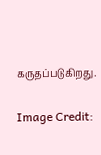கருதப்படுகிறது.

Image Credit: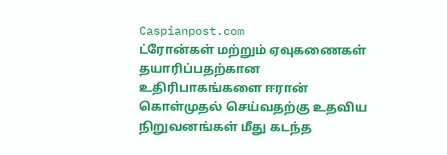Caspianpost.com
ட்ரோன்கள் மற்றும் ஏவுகணைகள் தயாரிப்பதற்கான உதிரிபாகங்களை ஈரான் கொள்முதல் செய்வதற்கு உதவிய நிறுவனங்கள் மீது கடந்த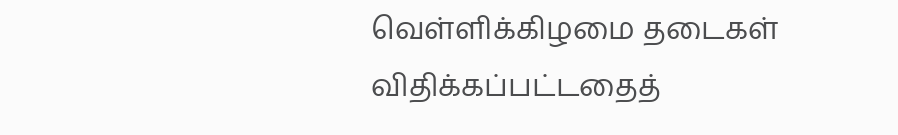வெள்ளிக்கிழமை தடைகள் விதிக்கப்பட்டதைத்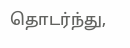தொடர்ந்து,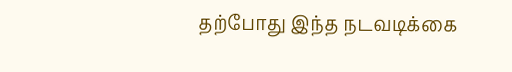தற்போது இந்த நடவடிக்கை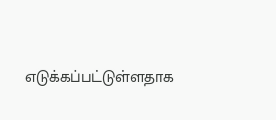எடுக்கப்பட்டுள்ளதாக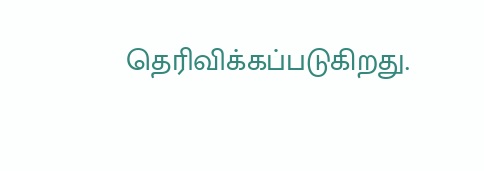தெரிவிக்கப்படுகிறது.